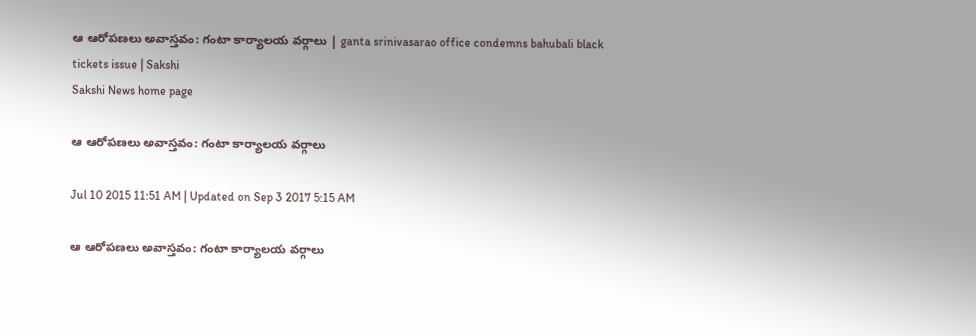ఆ ఆరోపణలు అవాస్తవం: గంటా కార్యాలయ వర్గాలు | ganta srinivasarao office condemns bahubali black tickets issue | Sakshi
Sakshi News home page

ఆ ఆరోపణలు అవాస్తవం: గంటా కార్యాలయ వర్గాలు

Jul 10 2015 11:51 AM | Updated on Sep 3 2017 5:15 AM

ఆ ఆరోపణలు అవాస్తవం: గంటా కార్యాలయ వర్గాలు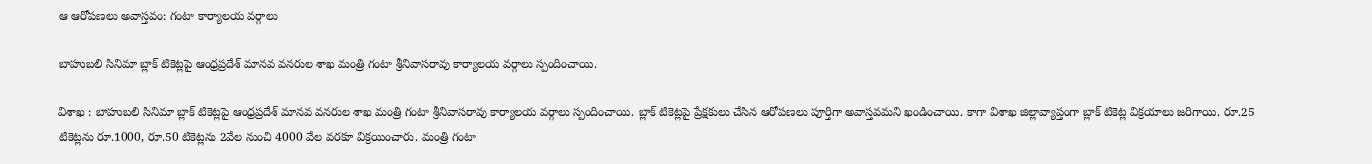ఆ ఆరోపణలు అవాస్తవం: గంటా కార్యాలయ వర్గాలు

బాహుబలి సినిమా బ్లాక్ టికెట్లపై ఆంధ్రప్రదేశ్ మానవ వనరుల శాఖ మంత్రి గంటా శ్రీనివాసరావు కార్యాలయ వర్గాలు స్పందించాయి.

విశాఖ : బాహుబలి సినిమా బ్లాక్ టికెట్లపై ఆంధ్రప్రదేశ్ మానవ వనరుల శాఖ మంత్రి గంటా శ్రీనివాసరావు కార్యాలయ వర్గాలు స్పందించాయి. బ్లాక్ టికెట్లపై ప్రేక్షకులు చేసిన ఆరోపణలు పూర్తిగా అవాస్తవమని ఖండించాయి. కాగా విశాఖ జిల్లావ్యాప్తంగా బ్లాక్ టికెట్ల విక్రయాలు జరిగాయి. రూ.25 టికెట్లను రూ.1000, రూ.50 టికెట్లను 2వేల నుంచి 4000 వేల వరకూ విక్రయించారు. మంత్రి గంటా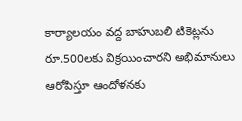కార్యాలయం వద్ద బాహుబలి టికెట్లను రూ.500లకు విక్రయించారని అభిమానులు ఆరోపిస్తూ ఆందోళనకు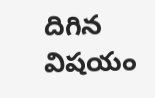దిగిన విషయం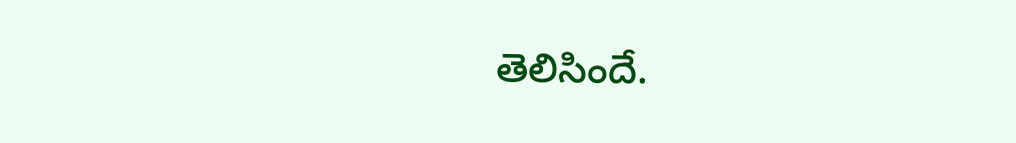తెలిసిందే.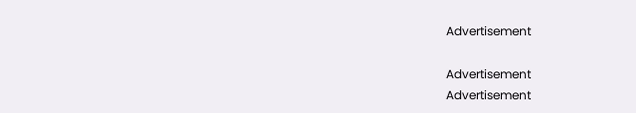Advertisement

Advertisement
Advertisement